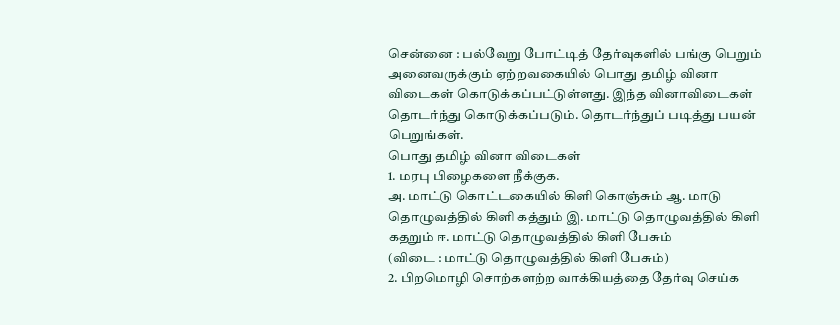சென்னை : பல்வேறு போட்டித் தேர்வுகளில் பங்கு பெறும் அனைவருக்கும் ஏற்றவகையில் பொது தமிழ் வினா விடைகள் கொடுக்கப்பட்டுள்ளது. இந்த வினாவிடைகள் தொடர்ந்து கொடுக்கப்படும். தொடர்ந்துப் படித்து பயன் பெறுங்கள்.
பொது தமிழ் வினா விடைகள்
1. மரபு பிழைகளை நீக்குக.
அ. மாட்டு கொட்டகையில் கிளி கொஞ்சும் ஆ. மாடு தொழுவத்தில் கிளி கத்தும் இ. மாட்டு தொழுவத்தில் கிளி கதறும் ஈ. மாட்டு தொழுவத்தில் கிளி பேசும்
(விடை : மாட்டு தொழுவத்தில் கிளி பேசும்)
2. பிறமொழி சொற்களற்ற வாக்கியத்தை தேர்வு செய்க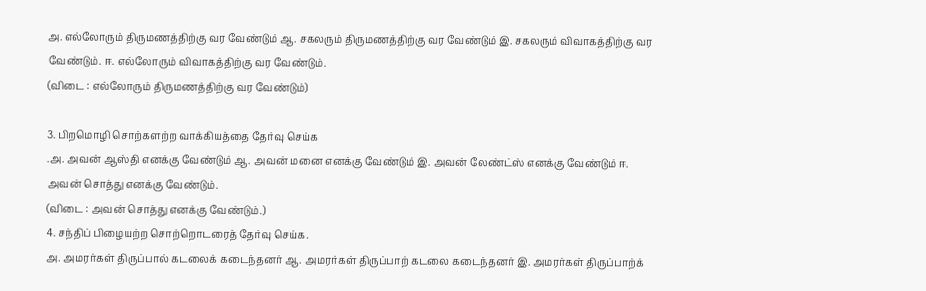அ. எல்லோரும் திருமணத்திற்கு வர வேண்டும் ஆ. சகலரும் திருமணத்திற்கு வர வேண்டும் இ. சகலரும் விவாகத்திற்கு வர வேண்டும். ஈ. எல்லோரும் விவாகத்திற்கு வர வேண்டும்.
(விடை : எல்லோரும் திருமணத்திற்கு வர வேண்டும்)

3. பிறமொழி சொற்களற்ற வாக்கியத்தை தேர்வு செய்க
.அ. அவன் ஆஸ்தி எனக்கு வேண்டும் ஆ. அவன் மனை எனக்கு வேண்டும் இ. அவன் லேண்ட்ஸ் எனக்கு வேண்டும் ஈ. அவன் சொத்து எனக்கு வேண்டும்.
(விடை : அவன் சொத்து எனக்கு வேண்டும்.)
4. சந்திப் பிழையற்ற சொற்றொடரைத் தேர்வு செய்க.
அ. அமரர்கள் திருப்பால் கடலைக் கடைந்தனர் ஆ. அமரர்கள் திருப்பாற் கடலை கடைந்தனர் இ. அமரர்கள் திருப்பாற்க்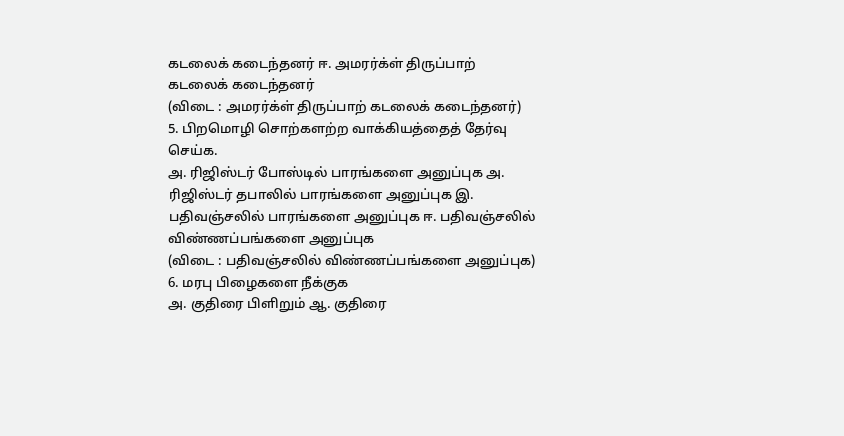கடலைக் கடைந்தனர் ஈ. அமரர்க்ள் திருப்பாற் கடலைக் கடைந்தனர்
(விடை : அமரர்க்ள் திருப்பாற் கடலைக் கடைந்தனர்)
5. பிறமொழி சொற்களற்ற வாக்கியத்தைத் தேர்வு செய்க.
அ. ரிஜிஸ்டர் போஸ்டில் பாரங்களை அனுப்புக அ. ரிஜிஸ்டர் தபாலில் பாரங்களை அனுப்புக இ. பதிவஞ்சலில் பாரங்களை அனுப்புக ஈ. பதிவஞ்சலில் விண்ணப்பங்களை அனுப்புக
(விடை : பதிவஞ்சலில் விண்ணப்பங்களை அனுப்புக)
6. மரபு பிழைகளை நீக்குக
அ. குதிரை பிளிறும் ஆ. குதிரை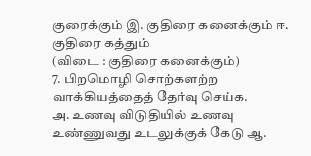குரைக்கும் இ. குதிரை கனைக்கும் ஈ. குதிரை கத்தும்
(விடை : குதிரை கனைக்கும்)
7. பிறமொழி சொற்களற்ற வாக்கியத்தைத் தேர்வு செய்க.
அ. உணவு விடுதியில் உணவு உண்ணுவது உடலுக்குக் கேடு ஆ.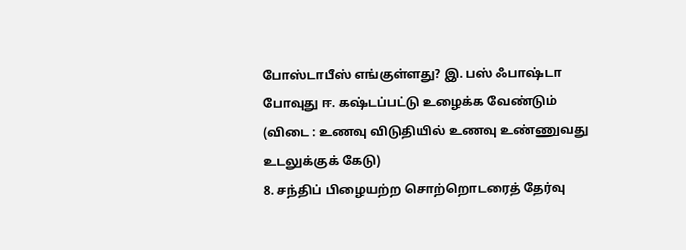போஸ்டாபீஸ் எங்குள்ளது? இ. பஸ் ஃபாஷ்டா போவுது ஈ. கஷ்டப்பட்டு உழைக்க வேண்டும்
(விடை : உணவு விடுதியில் உணவு உண்ணுவது உடலுக்குக் கேடு)
8. சந்திப் பிழையற்ற சொற்றொடரைத் தேர்வு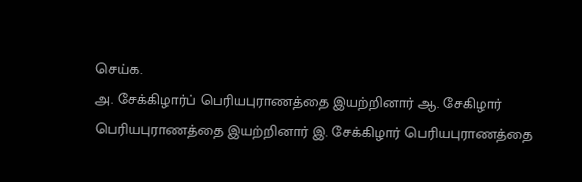செய்க.
அ. சேக்கிழார்ப் பெரியபுராணத்தை இயற்றினார் ஆ. சேகிழார் பெரியபுராணத்தை இயற்றினார் இ. சேக்கிழார் பெரியபுராணத்தை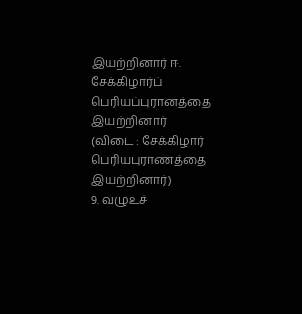இயற்றினார் ஈ. சேக்கிழார்ப் பெரியப்புரானத்தை இயற்றினார்
(விடை : சேக்கிழார் பெரியபுராணத்தை இயற்றினார்)
9. வழுஉச்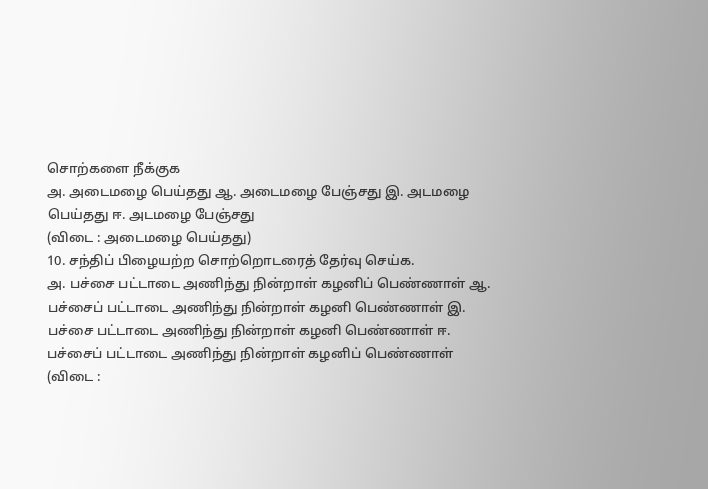சொற்களை நீக்குக
அ. அடைமழை பெய்தது ஆ. அடைமழை பேஞ்சது இ. அடமழை பெய்தது ஈ. அடமழை பேஞ்சது
(விடை : அடைமழை பெய்தது)
10. சந்திப் பிழையற்ற சொற்றொடரைத் தேர்வு செய்க.
அ. பச்சை பட்டாடை அணிந்து நின்றாள் கழனிப் பெண்ணாள் ஆ. பச்சைப் பட்டாடை அணிந்து நின்றாள் கழனி பெண்ணாள் இ. பச்சை பட்டாடை அணிந்து நின்றாள் கழனி பெண்ணாள் ஈ. பச்சைப் பட்டாடை அணிந்து நின்றாள் கழனிப் பெண்ணாள்
(விடை :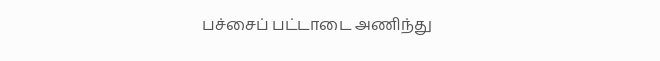பச்சைப் பட்டாடை அணிந்து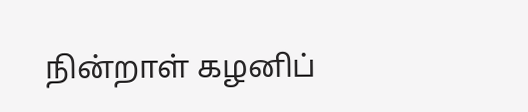நின்றாள் கழனிப்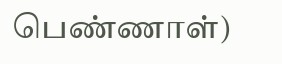பெண்ணாள்)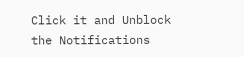Click it and Unblock the Notifications